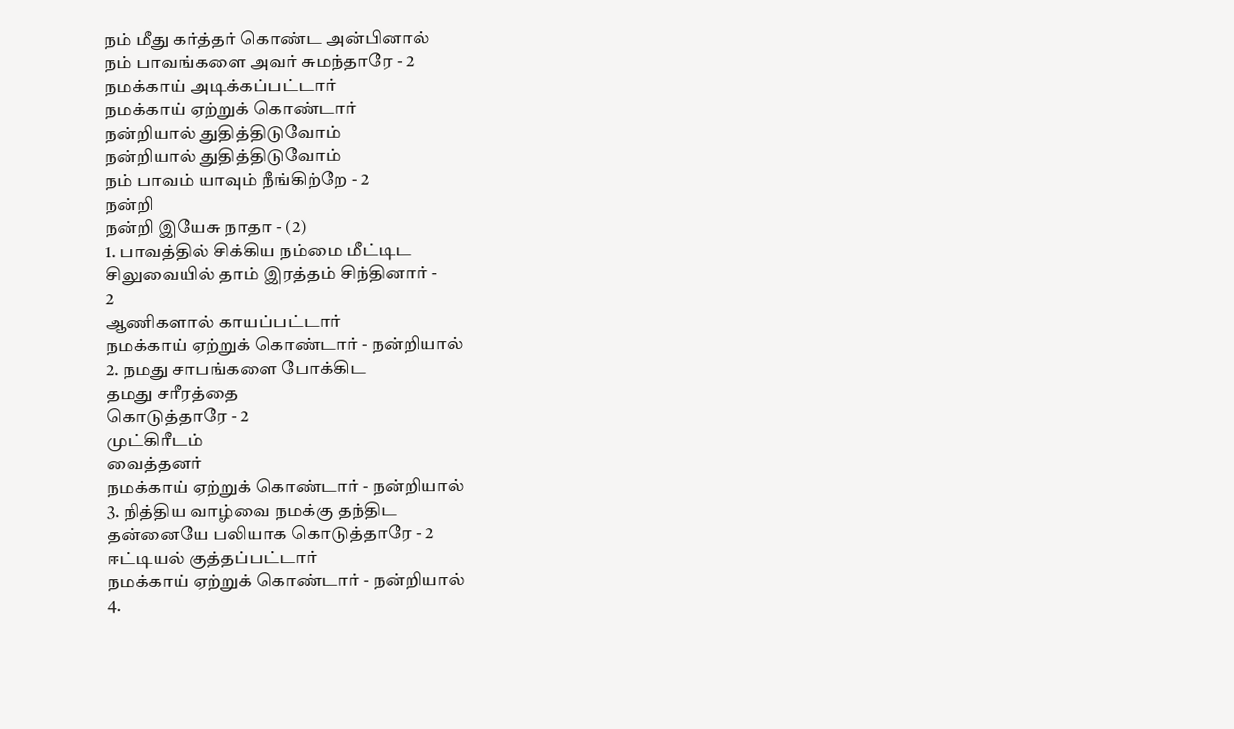நம் மீது கர்த்தர் கொண்ட அன்பினால்
நம் பாவங்களை அவர் சுமந்தாரே - 2
நமக்காய் அடிக்கப்பட்டார்
நமக்காய் ஏற்றுக் கொண்டார்
நன்றியால் துதித்திடுவோம்
நன்றியால் துதித்திடுவோம்
நம் பாவம் யாவும் நீங்கிற்றே - 2
நன்றி
நன்றி இயேசு நாதா - (2)
1. பாவத்தில் சிக்கிய நம்மை மீட்டிட
சிலுவையில் தாம் இரத்தம் சிந்தினார் -
2
ஆணிகளால் காயப்பட்டார்
நமக்காய் ஏற்றுக் கொண்டார் - நன்றியால்
2. நமது சாபங்களை போக்கிட
தமது சரீரத்தை
கொடுத்தாரே - 2
முட்கிரீடம்
வைத்தனர்
நமக்காய் ஏற்றுக் கொண்டார் - நன்றியால்
3. நித்திய வாழ்வை நமக்கு தந்திட
தன்னையே பலியாக கொடுத்தாரே - 2
ஈட்டியல் குத்தப்பட்டார்
நமக்காய் ஏற்றுக் கொண்டார் - நன்றியால்
4.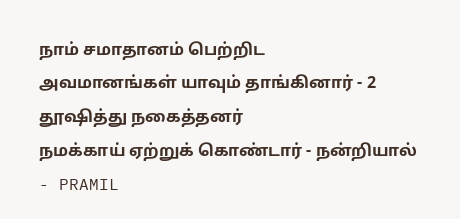நாம் சமாதானம் பெற்றிட
அவமானங்கள் யாவும் தாங்கினார் - 2
தூஷித்து நகைத்தனர்
நமக்காய் ஏற்றுக் கொண்டார் - நன்றியால்
- PRAMIL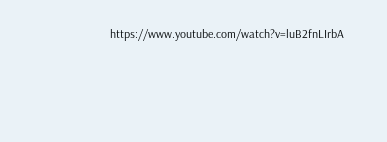https://www.youtube.com/watch?v=luB2fnLIrbA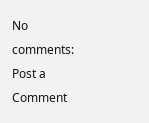No comments:
Post a Comment